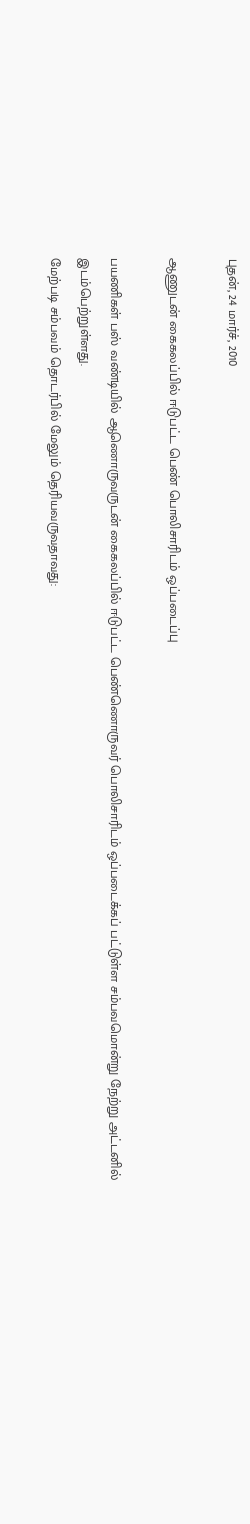புதன், 24 மார்ச், 2010

ஆணுடன் கைகலப்பில் ஈடுபட்ட பெண் பொலிசாரிடம் ஒப்படைப்பு

பயணிகள் பஸ் வண்டியில் ஆணொருவருடன் கைகலப்பில் ஈடுபட்ட பெண்ணொருவர் பொலிசாரிடம் ஒப்படைக்கப் பட்டுள்ள சம்பவமொன்று நேற்று அட்டனில் இடம்பெற்றுள்ளது.
மேற்படி சம்பவம் தொடர்பில் மேலும் தெரியவருவதாவது: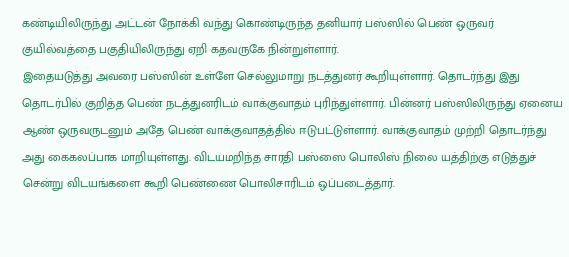கண்டியிலிருந்து அட்டன் நோக்கி வந்து கொண்டிருந்த தனியார் பஸ்ஸில் பெண் ஒருவர் குயில்வத்தை பகுதியிலிருந்து ஏறி கதவருகே நின்றுள்ளார்.
இதையடுத்து அவரை பஸ்ஸின் உள்ளே செல்லுமாறு நடத்துனர் கூறியுள்ளார். தொடர்ந்து இது தொடர்பில் குறித்த பெண் நடத்துனரிடம் வாக்குவாதம் புரிந்துள்ளார். பின்னர் பஸ்ஸிலிருந்து ஏனைய ஆண் ஒருவருடனும் அதே பெண் வாக்குவாதத்தில் ஈடுபட்டுள்ளார். வாக்குவாதம் முற்றி தொடர்ந்து அது கைகலப்பாக மாறியுள்ளது. விடயமறிந்த சாரதி பஸ்ஸை பொலிஸ் நிலை யத்திற்கு எடுத்துச் சென்று விடயங்களை கூறி பெண்ணை பொலிசாரிடம் ஒப்படைத்தார்.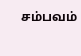சம்பவம்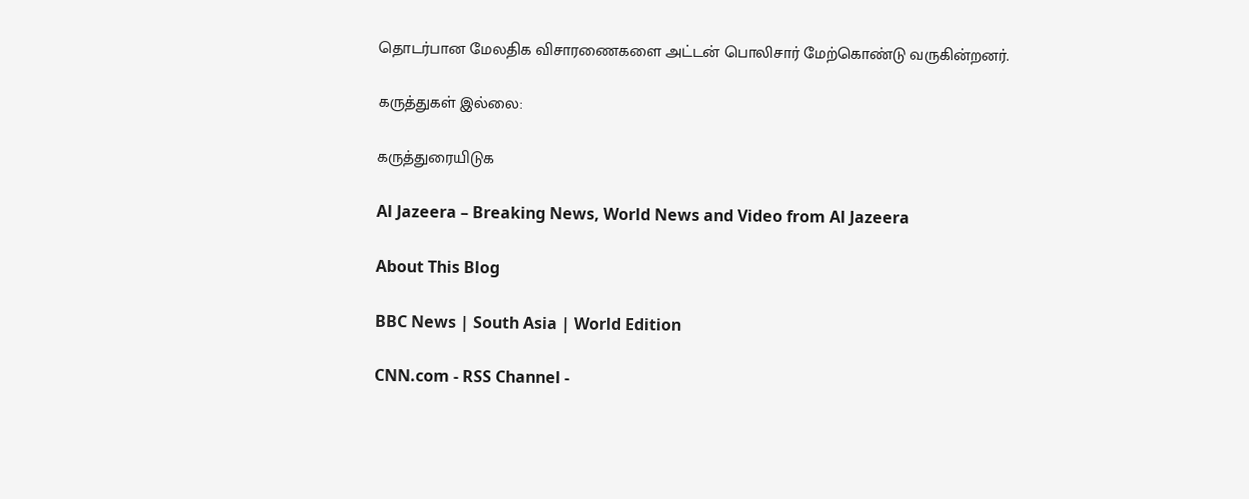தொடர்பான மேலதிக விசாரணைகளை அட்டன் பொலிசார் மேற்கொண்டு வருகின்றனர்.

கருத்துகள் இல்லை:

கருத்துரையிடுக

Al Jazeera – Breaking News, World News and Video from Al Jazeera

About This Blog

BBC News | South Asia | World Edition

CNN.com - RSS Channel -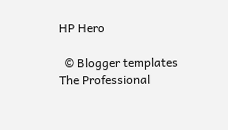HP Hero

  © Blogger templates The Professional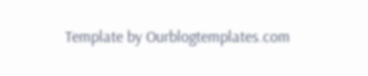Template by Ourblogtemplates.com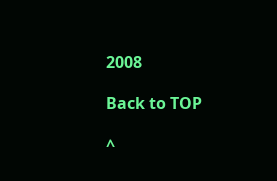2008

Back to TOP

^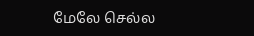மேலே செல்ல